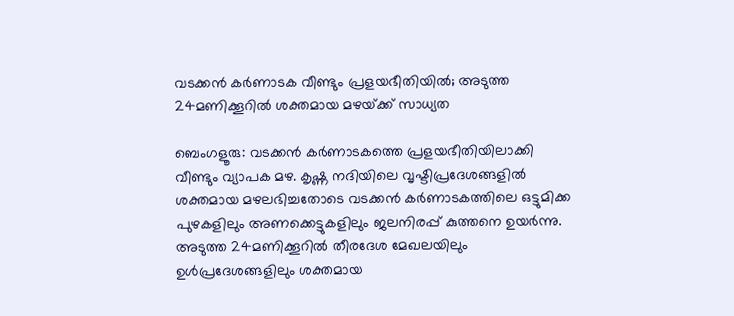വടക്കൻ കർണാടക വീണ്ടും പ്രളയഭീതിയിൽ; അടുത്ത 24മണിക്കൂറിൽ ശക്തമായ മഴയ്‌ക്ക് സാധ്യത

ബെംഗളൂരു: വടക്കൻ കർണാടകത്തെ പ്രളയഭീതിയിലാക്കി വീണ്ടും വ്യാപക മഴ. കൃഷ്ണ നദിയിലെ വൃഷ്ടിപ്രദേശങ്ങളിൽ ശക്തമായ മഴലഭിച്ചതോടെ വടക്കൻ കർണാടകത്തിലെ ഒട്ടുമിക്ക പുഴകളിലും അണക്കെട്ടുകളിലും ജലനിരപ്പ് കുത്തനെ ഉയർന്നു. അടുത്ത 24മണിക്കൂറിൽ തീരദേശ മേഖലയിലും ഉൾപ്രദേശങ്ങളിലും ശക്തമായ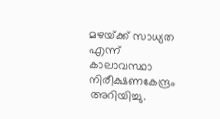മഴയ്‌ക്ക് സാധ്യത എന്ന് കാലാവസ്ഥാ നിരീക്ഷണകേന്ദ്രം അറിയിച്ചു.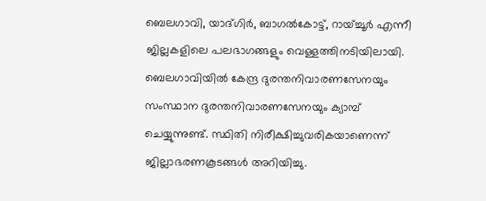ബെലഗാവി, യാദ്ഗിർ, ബാഗൽകോട്ട്, റായ്ച്ചൂർ എന്നീ ജില്ലകളിലെ പലഭാഗങ്ങളും വെള്ളത്തിനടിയിലായി. ബെലഗാവിയിൽ കേന്ദ്ര ദുരന്തനിവാരണസേനയും സംസ്ഥാന ദുരന്തനിവാരണസേനയും ക്യാമ്പ് ചെയ്യുന്നുണ്ട്. സ്ഥിതി നിരീക്ഷിച്ചുവരികയാണെന്ന് ജില്ലാഭരണകൂടങ്ങൾ അറിയിച്ചു.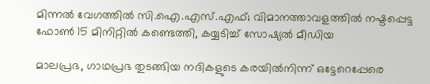മിന്നൽ വേഗത്തിൽ സി.ഐ.എസ്.എഫ്; വിമാനത്താവളത്തിൽ നഷ്ടപ്പെട്ട ഫോൺ 15 മിനിറ്റിൽ കണ്ടെത്തി, കയ്യടിച്ച് സോഷ്യൽ മീഡിയ

മാലപ്രഭ, ഗാഥപ്രഭ തുടങ്ങിയ നദികളുടെ കരയിൽനിന്ന് ഒട്ടേറെപ്പേരെ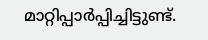മാറ്റിപ്പാർപ്പിച്ചിട്ടുണ്ട്.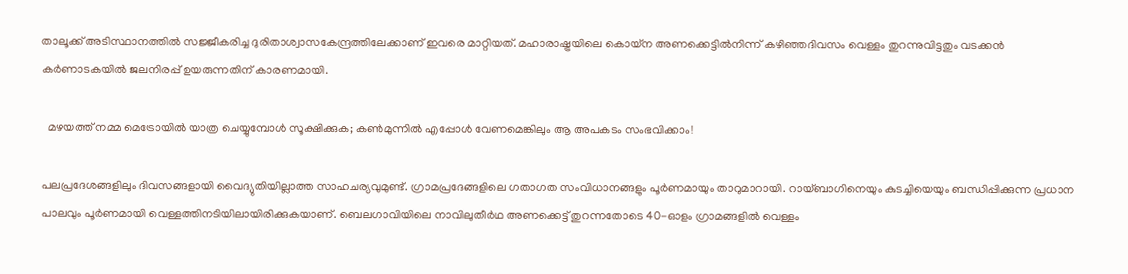താലൂക്ക് അടിസ്ഥാനത്തിൽ സജ്ജീകരിച്ച ദുരിതാശ്വാസകേന്ദ്രത്തിലേക്കാണ് ഇവരെ മാറ്റിയത്. മഹാരാഷ്ട്രയിലെ കൊയ്ന അണക്കെട്ടിൽനിന്ന് കഴിഞ്ഞദിവസം വെള്ളം തുറന്നുവിട്ടതും വടക്കൻ കർണാടകയിൽ ജലനിരപ്പ് ഉയരുന്നതിന് കാരണമായി.

  മഴയത്ത് നമ്മ മെട്രോയിൽ യാത്ര ചെയ്യുമ്പോൾ സൂക്ഷിക്കുക; കൺമുന്നിൽ എപ്പോൾ വേണമെങ്കിലും ആ അപകടം സംഭവിക്കാം!

പലപ്രദേശങ്ങളിലും ദിവസങ്ങളായി വൈദ്യുതിയില്ലാത്ത സാഹചര്യവുമുണ്ട്. ഗ്രാമപ്രദേങ്ങളിലെ ഗതാഗത സംവിധാനങ്ങളും പൂർണമായും താറുമാറായി. റായ്ബാഗിനെയും കുടച്ചിയെയും ബന്ധിപ്പിക്കുന്ന പ്രധാന പാലവും പൂർണമായി വെള്ളത്തിനടിയിലായിരിക്കുകയാണ്. ബെലഗാവിയിലെ നാവിലുതീർഥ അണക്കെട്ട് തുറന്നതോടെ 40-ഓളം ഗ്രാമങ്ങളിൽ വെള്ളം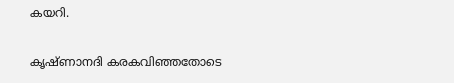കയറി.

കൃഷ്ണാനദി കരകവിഞ്ഞതോടെ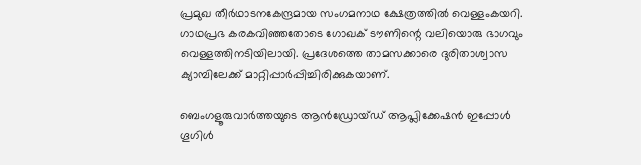പ്രമുഖ തീർഥാടനകേന്ദ്രമായ സംഗമനാഥ ക്ഷേത്രത്തിൽ വെള്ളംകയറി. ഗാഥപ്രഭ കരകവിഞ്ഞതോടെ ഗോഖക് ടൗണിന്റെ വലിയൊരു ഭാഗവും വെള്ളത്തിനടിയിലായി. പ്രദേശത്തെ താമസക്കാരെ ദുരിതാശ്വാസ ക്യാമ്പിലേക്ക് മാറ്റിപ്പാർപ്പിച്ചിരിക്കുകയാണ്.

ബെംഗളൂരുവാർത്തയുടെ ആൻഡ്രോയ്ഡ് ആപ്ലിക്കേഷൻ ഇപ്പോൾ ഗൂഗിൾ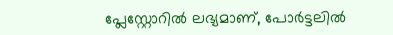പ്ലേസ്റ്റോറിൽ ലഭ്യമാണ്, പോർട്ടലിൽ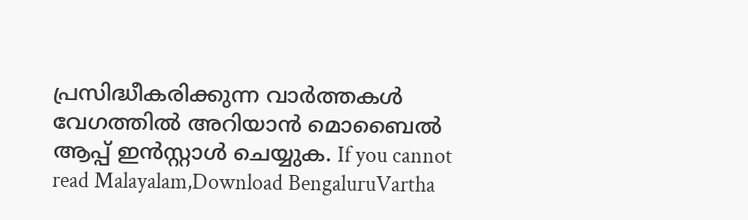പ്രസിദ്ധീകരിക്കുന്ന വാർത്തകൾ വേഗത്തിൽ അറിയാൻ മൊബൈൽ ആപ്പ് ഇൻസ്റ്റാൾ ചെയ്യുക. If you cannot read Malayalam,Download BengaluruVartha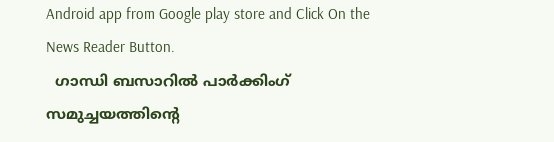Android app from Google play store and Click On the News Reader Button.
  ഗാന്ധി ബസാറിൽ പാർക്കിംഗ് സമുച്ചയത്തിന്റെ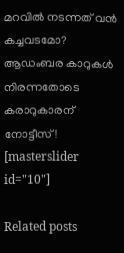മറവിൽ നടന്നത് വൻ കച്ചവടമോ? ആഡംബര കാറുകൾ നിരന്നതോടെ കരാറുകാരന് നോട്ടീസ്!
[masterslider id="10"]

Related posts